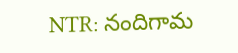NTR: నందిగామ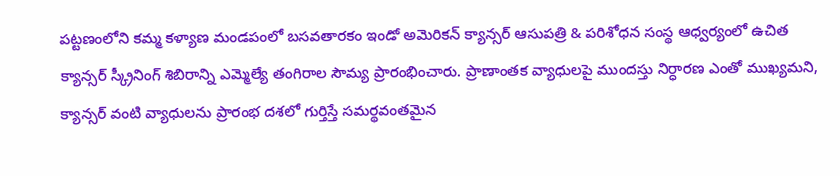పట్టణంలోని కమ్మ కళ్యాణ మండపంలో బసవతారకం ఇండో అమెరికన్ క్యాన్సర్ ఆసుపత్రి & పరిశోధన సంస్థ ఆధ్వర్యంలో ఉచిత క్యాన్సర్ స్క్రీనింగ్ శిబిరాన్ని ఎమ్మెల్యే తంగిరాల సౌమ్య ప్రారంభించారు. ప్రాణాంతక వ్యాధులపై ముందస్తు నిర్ధారణ ఎంతో ముఖ్యమని, క్యాన్సర్ వంటి వ్యాధులను ప్రారంభ దశలో గుర్తిస్తే సమర్థవంతమైన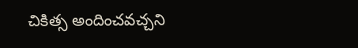చికిత్స అందించవచ్చని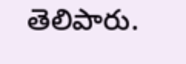తెలిపారు.